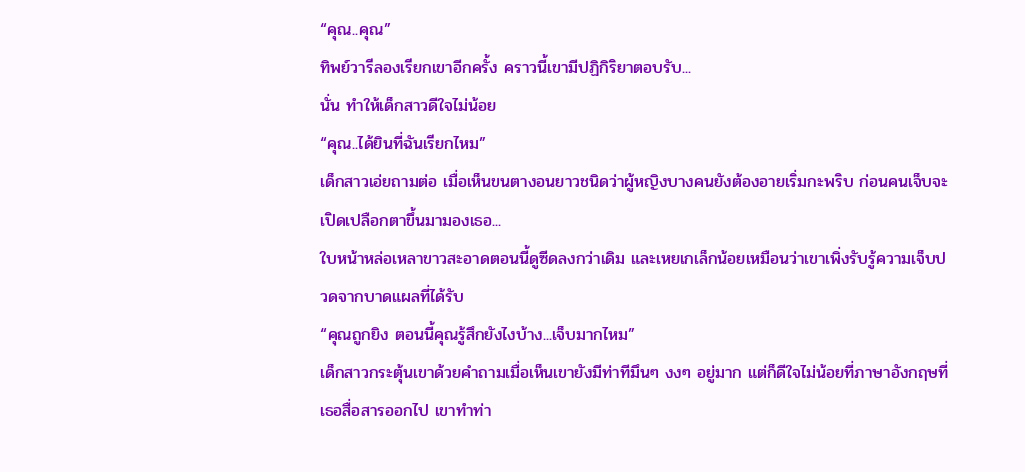“คุณ..คุณ”
ทิพย์วารีลองเรียกเขาอีกครั้ง คราวนี้เขามีปฏิกิริยาตอบรับ...
นั่น ทำให้เด็กสาวดีใจไม่น้อย
“คุณ..ได้ยินที่ฉันเรียกไหม”
เด็กสาวเอ่ยถามต่อ เมื่อเห็นขนตางอนยาวชนิดว่าผู้หญิงบางคนยังต้องอายเริ่มกะพริบ ก่อนคนเจ็บจะเปิดเปลือกตาขึ้นมามองเธอ...
ใบหน้าหล่อเหลาขาวสะอาดตอนนี้ดูซีดลงกว่าเดิม และเหยเกเล็กน้อยเหมือนว่าเขาเพิ่งรับรู้ความเจ็บปวดจากบาดแผลที่ได้รับ
“คุณถูกยิง ตอนนี้คุณรู้สึกยังไงบ้าง...เจ็บมากไหม”
เด็กสาวกระตุ้นเขาด้วยคำถามเมื่อเห็นเขายังมีท่าทีมึนๆ งงๆ อยู่มาก แต่ก็ดีใจไม่น้อยที่ภาษาอังกฤษที่เธอสื่อสารออกไป เขาทำท่า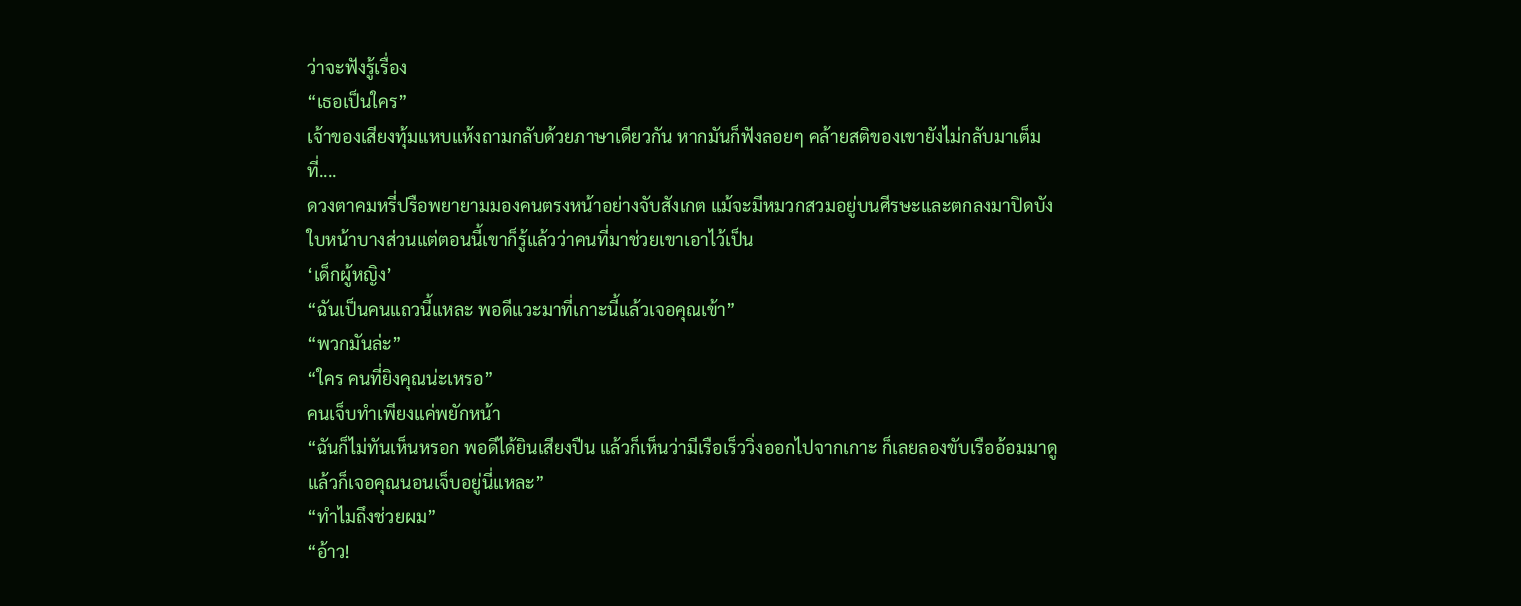ว่าจะฟังรู้เรื่อง
“เธอเป็นใคร”
เจ้าของเสียงทุ้มแหบแห้งถามกลับด้วยภาษาเดียวกัน หากมันก็ฟังลอยๆ คล้ายสติของเขายังไม่กลับมาเต็มที่....
ดวงตาคมหรี่ปรือพยายามมองคนตรงหน้าอย่างจับสังเกต แม้จะมีหมวกสวมอยู่บนศีรษะและตกลงมาปิดบังใบหน้าบางส่วนแต่ตอนนี้เขาก็รู้แล้วว่าคนที่มาช่วยเขาเอาไว้เป็น
‘เด็กผู้หญิง’
“ฉันเป็นคนแถวนี้แหละ พอดีแวะมาที่เกาะนี้แล้วเจอคุณเข้า”
“พวกมันล่ะ”
“ใคร คนที่ยิงคุณน่ะเหรอ”
คนเจ็บทำเพียงแค่พยักหน้า
“ฉันก็ไม่ทันเห็นหรอก พอดีได้ยินเสียงปืน แล้วก็เห็นว่ามีเรือเร็ววิ่งออกไปจากเกาะ ก็เลยลองขับเรืออ้อมมาดู แล้วก็เจอคุณนอนเจ็บอยู่นี่แหละ”
“ทำไมถึงช่วยผม”
“อ้าว!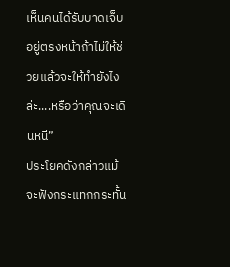เห็นคนได้รับบาดเจ็บอยู่ตรงหน้าถ้าไม่ให้ช่วยแล้วจะให้ทำยังไงล่ะ....หรือว่าคุณจะเดินหนี”
ประโยคดังกล่าวแม้จะฟังกระแทกกระทั้น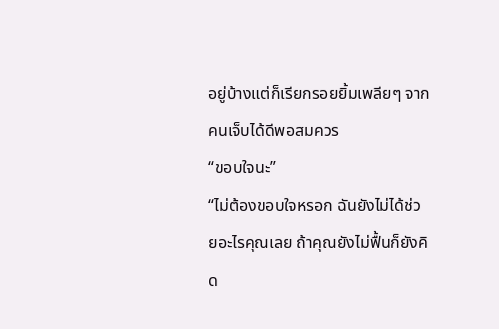อยู่บ้างแต่ก็เรียกรอยยิ้มเพลียๆ จากคนเจ็บได้ดีพอสมควร
“ขอบใจนะ”
“ไม่ต้องขอบใจหรอก ฉันยังไม่ได้ช่วยอะไรคุณเลย ถ้าคุณยังไม่ฟื้นก็ยังคิด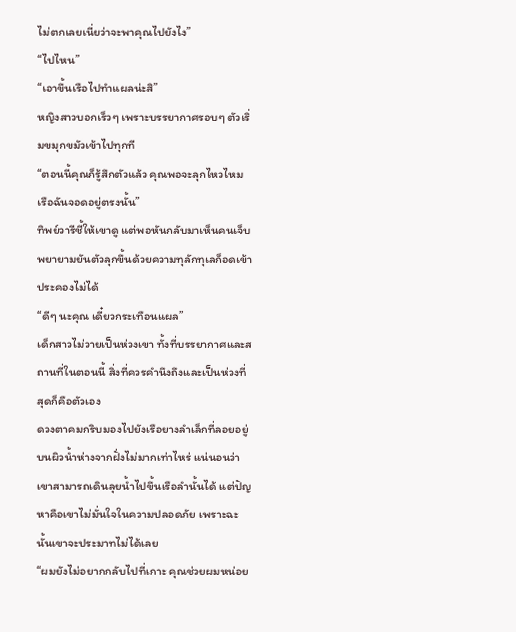ไม่ตกเลยเนี่ยว่าจะพาคุณไปยังไง”
“ไปไหน”
“เอาขึ้นเรือไปทำแผลน่ะสิ”
หญิงสาวบอกเร็วๆ เพราะบรรยากาศรอบๆ ตัวเริ่มขมุกขมัวเข้าไปทุกที
“ตอนนี้คุณก็รู้สึกตัวแล้ว คุณพอจะลุกไหวไหม เรือฉันจอดอยู่ตรงนั้น”
ทิพย์วารีชี้ให้เขาดู แต่พอหันกลับมาเห็นคนเจ็บพยายามยันตัวลุกขึ้นด้วยความทุลักทุเลก็อดเข้าประคองไม่ได้
“ดีๆ นะคุณ เดี๋ยวกระเทือนแผล”
เด็กสาวไม่วายเป็นห่วงเขา ทั้งที่บรรยากาศและสถานที่ในตอนนี้ สิ่งที่ควรคำนึงถึงและเป็นห่วงที่สุดก็คือตัวเอง
ดวงตาคมกริบมองไปยังเรือยางลำเล็กที่ลอยอยู่บนผิวน้ำห่างจากฝั่งไม่มากเท่าไหร่ แน่นอนว่าเขาสามารถเดินลุยน้ำไปขึ้นเรือลำนั้นได้ แต่ปัญหาคือเขาไม่มั่นใจในความปลอดภัย เพราะฉะนั้นเขาจะประมาทไม่ได้เลย
“ผมยังไม่อยากกลับไปที่เกาะ คุณช่วยผมหน่อย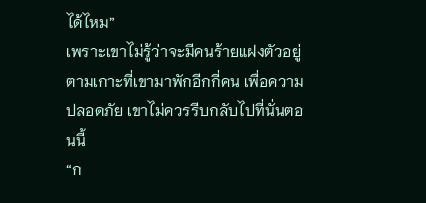ได้ไหม”
เพราะเขาไม่รู้ว่าจะมีคนร้ายแฝงตัวอยู่ตามเกาะที่เขามาพักอีกกี่คน เพื่อความปลอดภัย เขาไม่ควรรีบกลับไปที่นั่นตอนนี้
“ก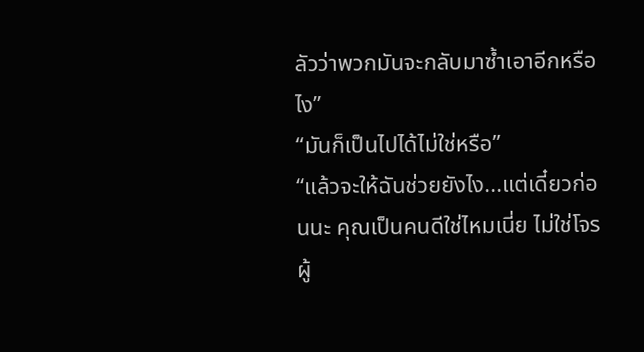ลัวว่าพวกมันจะกลับมาซ้ำเอาอีกหรือไง”
“มันก็เป็นไปได้ไม่ใช่หรือ”
“แล้วจะให้ฉันช่วยยังไง...แต่เดี๋ยวก่อนนะ คุณเป็นคนดีใช่ไหมเนี่ย ไม่ใช่โจรผู้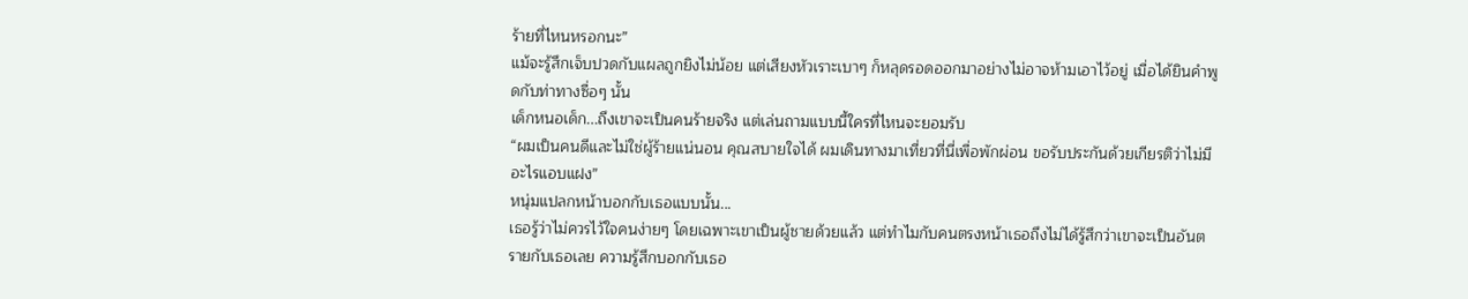ร้ายที่ไหนหรอกนะ”
แม้จะรู้สึกเจ็บปวดกับแผลถูกยิงไม่น้อย แต่เสียงหัวเราะเบาๆ ก็หลุดรอดออกมาอย่างไม่อาจห้ามเอาไว้อยู่ เมื่อได้ยินคำพูดกับท่าทางซื่อๆ นั้น
เด็กหนอเด็ก...ถึงเขาจะเป็นคนร้ายจริง แต่เล่นถามแบบนี้ใครที่ไหนจะยอมรับ
“ผมเป็นคนดีและไม่ใช่ผู้ร้ายแน่นอน คุณสบายใจได้ ผมเดินทางมาเที่ยวที่นี่เพื่อพักผ่อน ขอรับประกันด้วยเกียรติว่าไม่มีอะไรแอบแฝง”
หนุ่มแปลกหน้าบอกกับเธอแบบนั้น...
เธอรู้ว่าไม่ควรไว้ใจคนง่ายๆ โดยเฉพาะเขาเป็นผู้ชายด้วยแล้ว แต่ทำไมกับคนตรงหน้าเธอถึงไม่ได้รู้สึกว่าเขาจะเป็นอันตรายกับเธอเลย ความรู้สึกบอกกับเธอ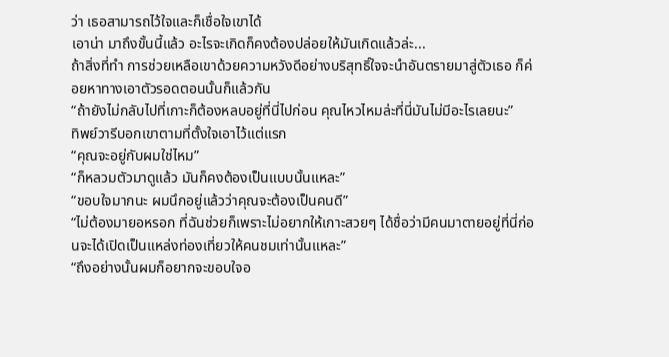ว่า เธอสามารถไว้ใจและก็เชื่อใจเขาได้
เอาน่า มาถึงขั้นนี้แล้ว อะไรจะเกิดก็คงต้องปล่อยให้มันเกิดแล้วล่ะ...
ถ้าสิ่งที่ทำ การช่วยเหลือเขาด้วยความหวังดีอย่างบริสุทธิ์ใจจะนำอันตรายมาสู่ตัวเธอ ก็ค่อยหาทางเอาตัวรอดตอนนั้นก็แล้วกัน
“ถ้ายังไม่กลับไปที่เกาะก็ต้องหลบอยู่ที่นี่ไปก่อน คุณไหวไหมล่ะที่นี่มันไม่มีอะไรเลยนะ”
ทิพย์วารีบอกเขาตามที่ตั้งใจเอาไว้แต่แรก
“คุณจะอยู่กับผมใช่ไหม”
“ก็หลวมตัวมาดูแล้ว มันก็คงต้องเป็นแบบนั้นแหละ”
“ขอบใจมากนะ ผมนึกอยู่แล้วว่าคุณจะต้องเป็นคนดี”
“ไม่ต้องมายอหรอก ที่ฉันช่วยก็เพราะไม่อยากให้เกาะสวยๆ ได้ชื่อว่ามีคนมาตายอยู่ที่นี่ก่อนจะได้เปิดเป็นแหล่งท่องเที่ยวให้คนชมเท่านั้นแหละ”
“ถึงอย่างนั้นผมก็อยากจะขอบใจอ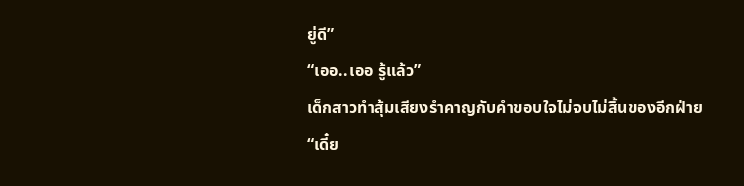ยู่ดี”
“เออ..เออ รู้แล้ว”
เด็กสาวทำสุ้มเสียงรำคาญกับคำขอบใจไม่จบไม่สิ้นของอีกฝ่าย
“เดี๋ย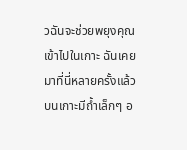วฉันจะช่วยพยุงคุณเข้าไปในเกาะ ฉันเคยมาที่นี่หลายครั้งแล้ว บนเกาะมีถ้ำเล็กๆ อ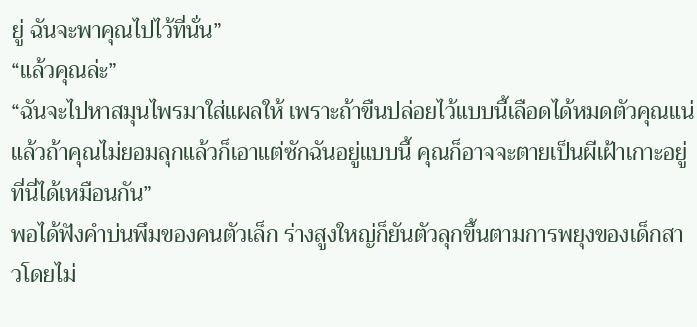ยู่ ฉันจะพาคุณไปไว้ที่นั่น”
“แล้วคุณล่ะ”
“ฉันจะไปหาสมุนไพรมาใส่แผลให้ เพราะถ้าขืนปล่อยไว้แบบนี้เลือดได้หมดตัวคุณแน่ แล้วถ้าคุณไม่ยอมลุกแล้วก็เอาแต่ซักฉันอยู่แบบนี้ คุณก็อาจจะตายเป็นผีเฝ้าเกาะอยู่ที่นี่ได้เหมือนกัน”
พอได้ฟังคำบ่นพึมของคนตัวเล็ก ร่างสูงใหญ่ก็ยันตัวลุกขึ้นตามการพยุงของเด็กสาวโดยไม่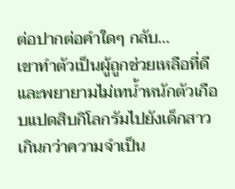ต่อปากต่อคำใดๆ กลับ...
เขาทำตัวเป็นผู้ถูกช่วยเหลือที่ดี และพยายามไม่เทน้ำหนักตัวเกือบแปดสิบกิโลกรัมไปยังเด็กสาวเกินกว่าความจำเป็น